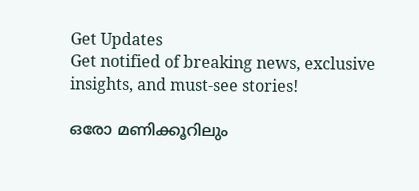Get Updates
Get notified of breaking news, exclusive insights, and must-see stories!

ഒരോ മണിക്കൂറിലും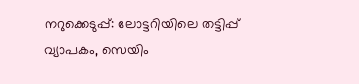നറുക്കെടുപ്പ്: ലോട്ടറിയിലെ തട്ടിപ്പ് വ്യാപകം, സെയിം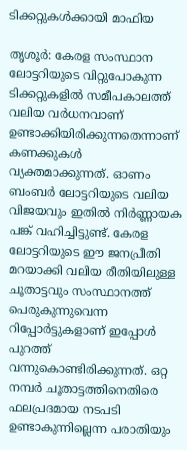ടിക്കറ്റുകള്‍ക്കായി മാഫിയ

തൃശൂർ: കേരള സംസ്ഥാന ലോട്ടറിയുടെ വിറ്റുപോകുന്ന ടിക്കറ്റുകളില്‍ സമീപകാലത്ത് വലിയ വർധനവാണ് ഉണ്ടാക്കിയിരിക്കുന്നതെന്നാണ് കണക്കുകള്‍ വ്യക്തമാക്കുന്നത്. ഓണം ബംബർ ലോട്ടറിയുടെ വലിയ വിജയവും ഇതില്‍ നിർണ്ണായക പങ്ക് വഹിച്ചിട്ടുണ്ട്. കേരള ലോട്ടറിയുടെ ഈ ജനപ്രീതി മറയാക്കി വലിയ രീതിയിലുള്ള ചൂതാട്ടവും സംസ്ഥാനത്ത് പെരുകുന്നുവെന്ന റിപ്പോർട്ടുകളാണ് ഇപ്പോള്‍ പുറത്ത് വന്നുകൊണ്ടിരിക്കുന്നത്. ഒറ്റ നമ്പർ ചൂതാട്ടത്തിനെതിരെ ഫലപ്രദമായ നടപടി ഉണ്ടാകുന്നില്ലെന്ന പരാതിയും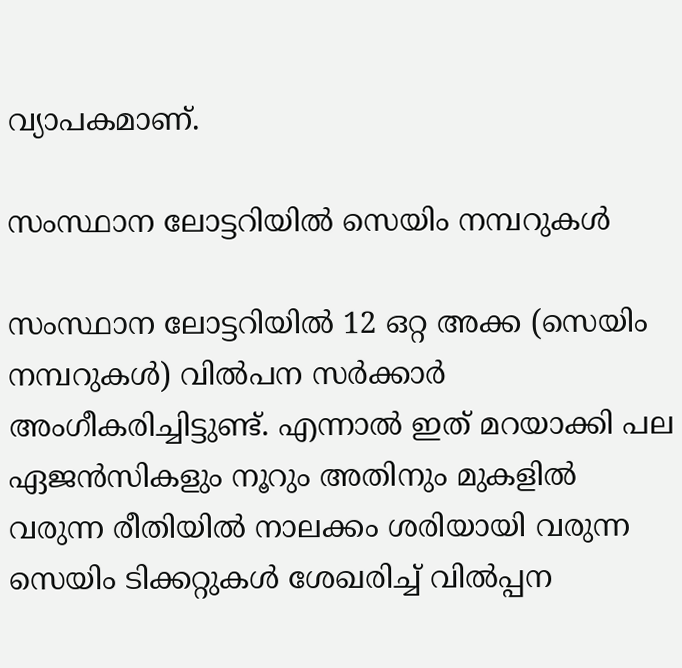വ്യാപകമാണ്.

സംസ്ഥാന ലോട്ടറിയിൽ സെയിം നമ്പറുകൾ

സംസ്ഥാന ലോട്ടറിയിൽ 12 ഒറ്റ അക്ക (സെയിം നമ്പറുകൾ) വിൽപന സർക്കാർ അംഗീകരിച്ചിട്ടുണ്ട്. എന്നാല്‍ ഇത് മറയാക്കി പല ഏജന്‍സികളും നൂറും അതിനും മുകളില്‍ വരുന്ന രീതിയില്‍ നാലക്കം ശരിയായി വരുന്ന സെയിം ടിക്കറ്റുകള്‍ ശേഖരിച്ച് വില്‍പ്പന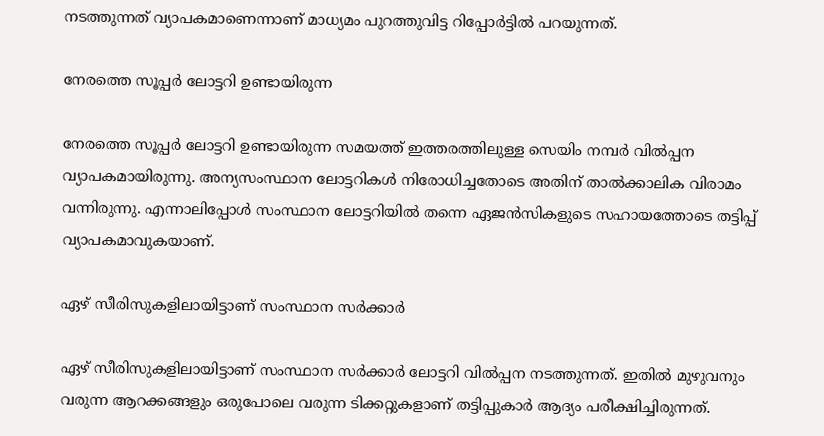നടത്തുന്നത് വ്യാപകമാണെന്നാണ് മാധ്യമം പുറത്തുവിട്ട റിപ്പോർട്ടില്‍ പറയുന്നത്.

നേരത്തെ സൂപ്പർ ലോട്ടറി ഉണ്ടായിരുന്ന

നേരത്തെ സൂപ്പർ ലോട്ടറി ഉണ്ടായിരുന്ന സമയത്ത് ഇത്തരത്തിലുള്ള സെയിം നമ്പർ വില്‍പ്പന വ്യാപകമായിരുന്നു. അന്യസംസ്ഥാന ലോട്ടറികള്‍ നിരോധിച്ചതോടെ അതിന് താല്‍ക്കാലിക വിരാമം വന്നിരുന്നു. എന്നാലിപ്പോള്‍ സംസ്ഥാന ലോട്ടറിയില്‍ തന്നെ ഏജന്‍സികളുടെ സഹായത്തോടെ തട്ടിപ്പ് വ്യാപകമാവുകയാണ്.

ഏഴ് സീരിസുകളിലായിട്ടാണ് സംസ്ഥാന സർക്കാർ

ഏഴ് സീരിസുകളിലായിട്ടാണ് സംസ്ഥാന സർക്കാർ ലോട്ടറി വില്‍പ്പന നടത്തുന്നത്. ഇതില്‍ മുഴുവനും വരുന്ന ആറക്കങ്ങളും ഒരുപോലെ വരുന്ന ടിക്കറ്റുകളാണ് തട്ടിപ്പുകാർ ആദ്യം പരീക്ഷിച്ചിരുന്നത്.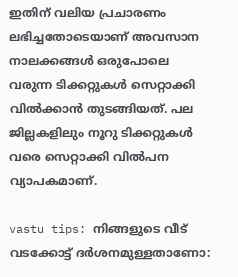ഇതിന് വലിയ പ്രചാരണം ലഭിച്ചതോടെയാണ് അവസാന നാലക്കങ്ങൾ ഒരുപോലെ വരുന്ന ടിക്കറ്റുകൾ സെറ്റാക്കി വിൽക്കാന്‍ തുടങ്ങിയത്. പല ജില്ലകളിലും നൂറു ടിക്കറ്റുകൾ വരെ സെറ്റാക്കി വിൽപന വ്യാപകമാണ്.

vastu tips: നിങ്ങളുടെ വീട് വടക്കോട്ട് ദർശനമുള്ളതാണോ: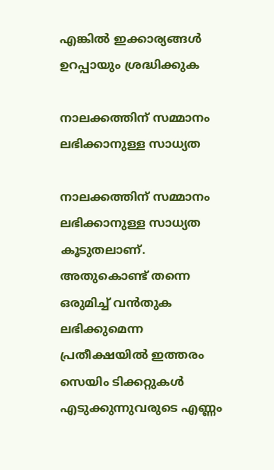എങ്കില്‍ ഇക്കാര്യങ്ങള്‍ ഉറപ്പായും ശ്രദ്ധിക്കുക

നാലക്കത്തിന് സമ്മാനം ലഭിക്കാനുള്ള സാധ്യത

നാലക്കത്തിന് സമ്മാനം ലഭിക്കാനുള്ള സാധ്യത കൂടുതലാണ്. അതുകൊണ്ട് തന്നെ ഒരുമിച്ച് വന്‍തുക ലഭിക്കുമെന്ന പ്രതീക്ഷയില്‍ ഇത്തരം സെയിം ടിക്കറ്റുകള്‍ എടുക്കുന്നുവരുടെ എണ്ണം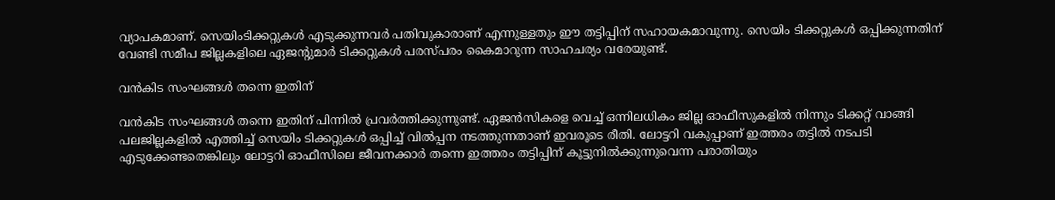വ്യാപകമാണ്. സെയിംടിക്കറ്റുകള്‍ എടുക്കുന്നവർ പതിവുകാരാണ് എന്നുള്ളതും ഈ തട്ടിപ്പിന് സഹായകമാവുന്നു. സെയിം ടിക്കറ്റുകള്‍ ഒപ്പിക്കുന്നതിന് വേണ്ടി സമീപ ജില്ലകളിലെ ഏജന്റുമാർ ടിക്കറ്റുകള്‍ പരസ്പരം കൈമാറുന്ന സാഹചര്യം വരേയുണ്ട്.

വന്‍കിട സംഘങ്ങള്‍ തന്നെ ഇതിന്

വന്‍കിട സംഘങ്ങള്‍ തന്നെ ഇതിന് പിന്നില്‍ പ്രവർത്തിക്കുന്നുണ്ട്. ഏജന്‍സികളെ വെച്ച് ഒന്നിലധികം ജില്ല ഓഫീസുകളില്‍ നിന്നും ടിക്കറ്റ് വാങ്ങി പലജില്ലകളില്‍ എത്തിച്ച് സെയിം ടിക്കറ്റുകള്‍ ഒപ്പിച്ച് വില്‍പ്പന നടത്തുന്നതാണ് ഇവരൂടെ രീതി. ലോട്ടറി വകുപ്പാണ് ഇത്തരം തട്ടില്‍ നടപടി എടുക്കേണ്ടതെങ്കിലും ലോട്ടറി ഓഫീസിലെ ജീവനക്കാർ തന്നെ ഇത്തരം തട്ടിപ്പിന് കൂട്ടുനില്‍ക്കുന്നുവെന്ന പരാതിയും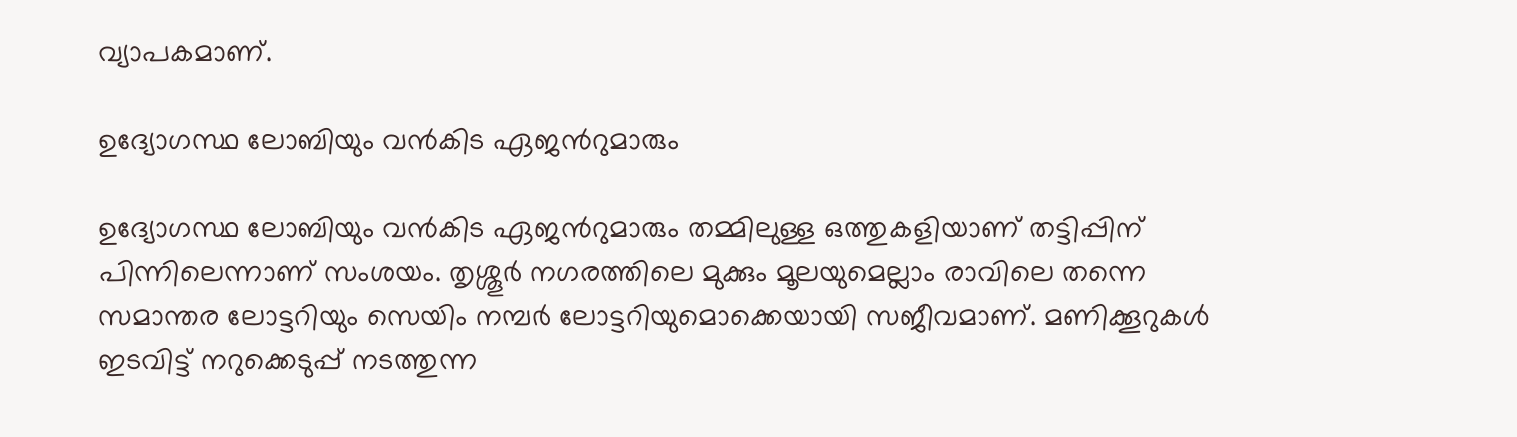വ്യാപകമാണ്.

ഉദ്യോഗസ്ഥ ലോബിയും വൻകിട ഏജന്‍റുമാരും

ഉദ്യോഗസ്ഥ ലോബിയും വൻകിട ഏജന്‍റുമാരും തമ്മിലുള്ള ഒത്തുകളിയാണ് തട്ടിപ്പിന് പിന്നിലെന്നാണ് സംശയം. തൃശ്ശൂർ നഗരത്തിലെ മുക്കും മൂലയുമെല്ലാം രാവിലെ തന്നെ സമാന്തര ലോട്ടറിയും സെയിം നമ്പർ ലോട്ടറിയുമൊക്കെയായി സജീവമാണ്. മണിക്കൂറുകള്‍ ഇടവിട്ട് നറുക്കെടുപ്പ് നടത്തുന്ന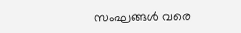സംഘങ്ങള്‍ വരെ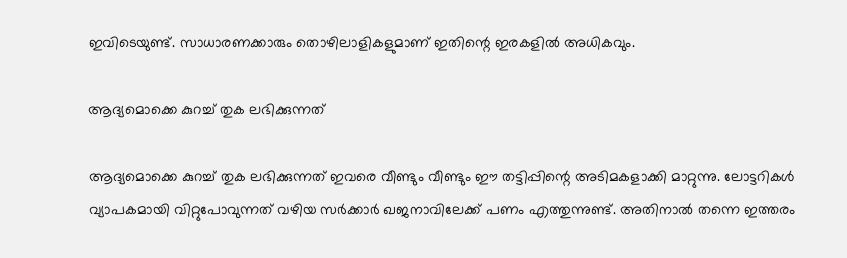ഇവിടെയുണ്ട്. സാധാരണക്കാരും തൊഴിലാളികളുമാണ് ഇതിന്റെ ഇരകളില്‍ അധികവും.

ആദ്യമൊക്കെ കുറച്ച് തുക ലഭിക്കുന്നത്

ആദ്യമൊക്കെ കുറച്ച് തുക ലഭിക്കുന്നത് ഇവരെ വീണ്ടും വീണ്ടും ഈ തട്ടിപ്പിന്റെ അടിമകളാക്കി മാറ്റുന്നു. ലോട്ടറികള്‍ വ്യാപകമായി വിറ്റുപോവുന്നത് വഴിയ സർക്കാർ ഖജനാവിലേക്ക് പണം എത്തുന്നുണ്ട്. അതിനാല്‍ തന്നെ ഇത്തരം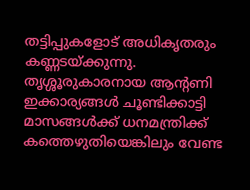തട്ടിപ്പുകളോട് അധികൃതരും കണ്ണടയ്ക്കുന്നു. തൃശ്ശൂരുകാരനായ ആന്റണി ഇക്കാര്യങ്ങള്‍ ചൂണ്ടിക്കാട്ടി മാസങ്ങള്‍ക്ക് ധനമന്ത്രിക്ക് കത്തെഴുതിയെങ്കിലും വേണ്ട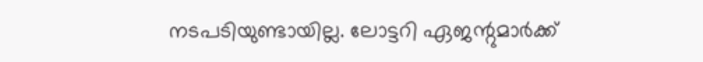നടപടിയുണ്ടായില്ല. ലോട്ടറി ഏജന്റുമാർക്ക്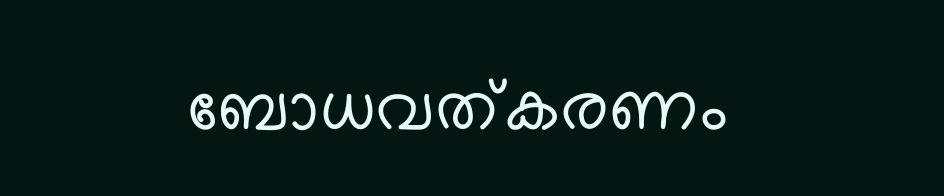ബോധവത്കരണം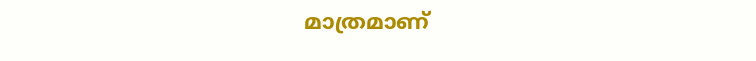മാത്രമാണ്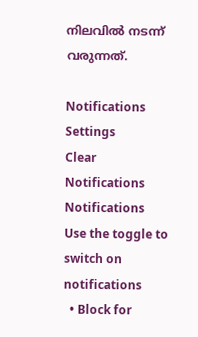നിലവില്‍ നടന്ന് വരുന്നത്.

Notifications
Settings
Clear Notifications
Notifications
Use the toggle to switch on notifications
  • Block for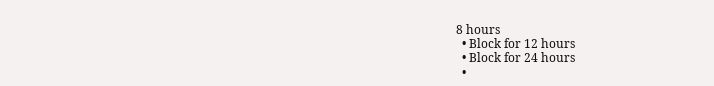8 hours
  • Block for 12 hours
  • Block for 24 hours
  •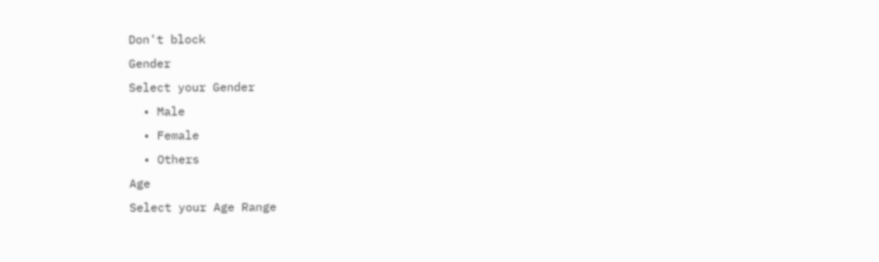Don't block
Gender
Select your Gender
  • Male
  • Female
  • Others
Age
Select your Age Range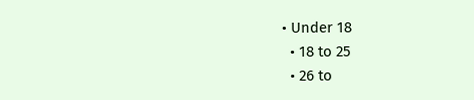• Under 18
  • 18 to 25
  • 26 to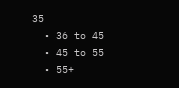35
  • 36 to 45
  • 45 to 55
  • 55+